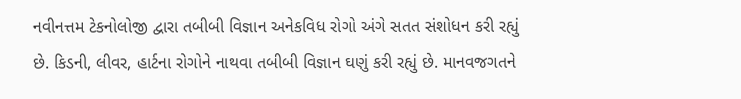નવીનત્તમ ટેકનોલોજી દ્વારા તબીબી વિજ્ઞાન અનેકવિધ રોગો અંગે સતત સંશોધન કરી રહ્યું છે. કિડની, લીવર, હાર્ટના રોગોને નાથવા તબીબી વિજ્ઞાન ઘણું કરી રહ્યું છે. માનવજગતને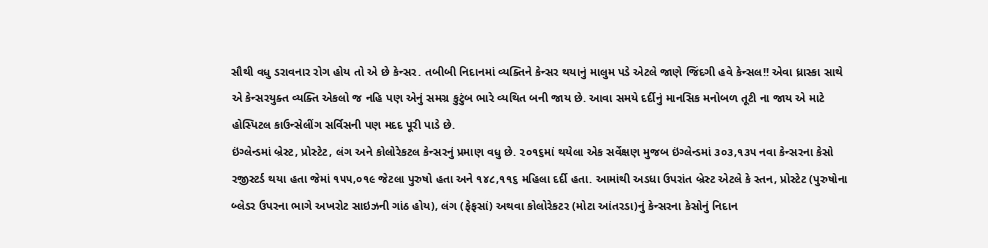સૌથી વધુ ડરાવનાર રોગ હોય તો એ છે કેન્સર. તબીબી નિદાનમાં વ્યક્તિને કેન્સર થયાનું માલુમ પડે એટલે જાણે જિંદગી હવે કેન્સલ!! એવા ધ્રાસ્કા સાથે એ કેન્સરયુક્ત વ્યક્તિ એકલો જ નહિ પણ એનું સમગ્ર કુટુંબ ભારે વ્યથિત બની જાય છે. આવા સમયે દર્દીનું માનસિક મનોબળ તૂટી ના જાય એ માટે હોસ્પિટલ કાઉન્સેલીંગ સર્વિસની પણ મદદ પૂરી પાડે છે.
ઇંગ્લેન્ડમાં બ્રેસ્ટ, પ્રોસ્ટેટ, લંગ અને કોલોરેકટલ કેન્સરનું પ્રમાણ વધુ છે. ૨૦૧૬માં થયેલા એક સર્વેક્ષણ મુજબ ઇંગ્લેન્ડમાં ૩૦૩,૧૩૫ નવા કેન્સરના કેસો રજીસ્ટર્ડ થયા હતા જેમાં ૧૫૫,૦૧૯ જેટલા પુરુષો હતા અને ૧૪૮,૧૧૬ મહિલા દર્દી હતા. આમાંથી અડધા ઉપરાંત બ્રેસ્ટ એટલે કે સ્તન, પ્રોસ્ટેટ (પુરુષોના બ્લેડર ઉપરના ભાગે અખરોટ સાઇઝની ગાંઠ હોય), લંગ (ફેફસાં) અથવા કોલોરેકટર (મોટા આંતરડા)નું કેન્સરના કેસોનું નિદાન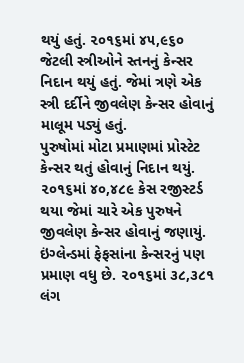થયું હતું. ૨૦૧૬માં ૪૫,૯૬૦ જેટલી સ્ત્રીઓને સ્તનનું કેન્સર નિદાન થયું હતું. જેમાં ત્રણે એક સ્ત્રી દર્દીને જીવલેણ કેન્સર હોવાનું માલૂમ પડ્યું હતું.
પુરુષોમાં મોટા પ્રમાણમાં પ્રોસ્ટેટ કેન્સર થતું હોવાનું નિદાન થયું. ૨૦૧૬માં ૪૦,૪૮૯ કેસ રજીસ્ટર્ડ થયા જેમાં ચારે એક પુરુષને જીવલેણ કેન્સર હોવાનું જણાયું. ઇંગ્લેન્ડમાં ફેફસાંના કેન્સરનું પણ પ્રમાણ વધુ છે. ૨૦૧૬માં ૩૮,૩૮૧ લંગ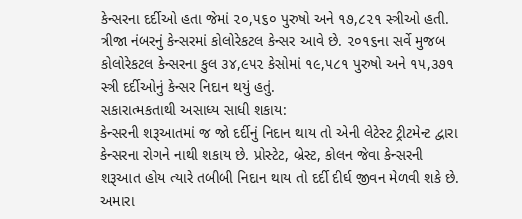કેન્સરના દર્દીઓ હતા જેમાં ૨૦,૫૬૦ પુરુષો અને ૧૭,૮૨૧ સ્ત્રીઓ હતી.
ત્રીજા નંબરનું કેન્સરમાં કોલોરેકટલ કેન્સર આવે છે. ૨૦૧૬ના સર્વે મુજબ કોલોરેકટલ કેન્સરના કુલ ૩૪,૯૫૨ કેસોમાં ૧૯,૫૮૧ પુરુષો અને ૧૫,૩૭૧ સ્ત્રી દર્દીઓનું કેન્સર નિદાન થયું હતું.
સકારાત્મકતાથી અસાધ્ય સાધી શકાય:
કેન્સરની શરૂઆતમાં જ જો દર્દીનું નિદાન થાય તો એની લેટેસ્ટ ટ્રીટમેન્ટ દ્વારા કેન્સરના રોગને નાથી શકાય છે. પ્રોસ્ટેટ, બ્રેસ્ટ, કોલન જેવા કેન્સરની શરૂઆત હોય ત્યારે તબીબી નિદાન થાય તો દર્દી દીર્ઘ જીવન મેળવી શકે છે.
અમારા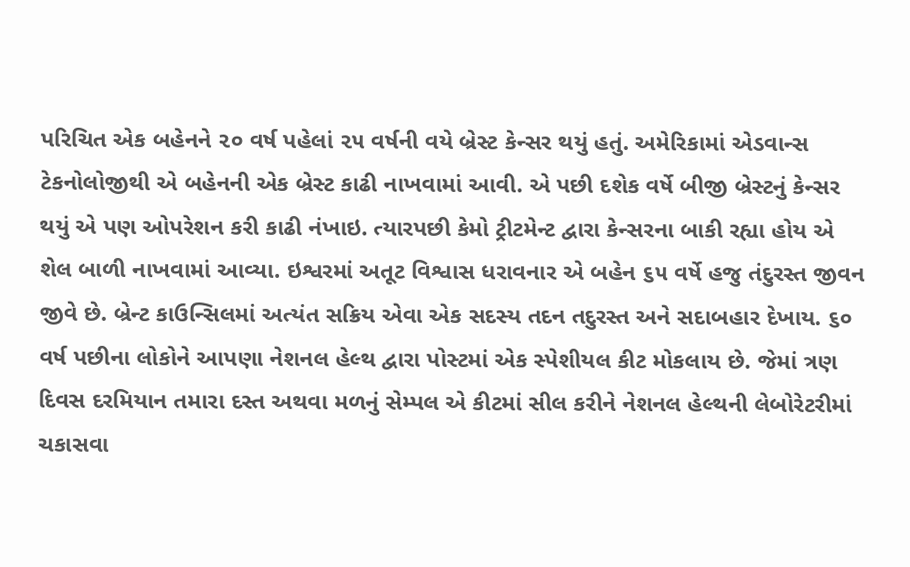પરિચિત એક બહેનને ૨૦ વર્ષ પહેલાં ૨૫ વર્ષની વયે બ્રેસ્ટ કેન્સર થયું હતું. અમેરિકામાં એડવાન્સ ટેકનોલોજીથી એ બહેનની એક બ્રેસ્ટ કાઢી નાખવામાં આવી. એ પછી દશેક વર્ષે બીજી બ્રેસ્ટનું કેન્સર થયું એ પણ ઓપરેશન કરી કાઢી નંખાઇ. ત્યારપછી કેમો ટ્રીટમેન્ટ દ્વારા કેન્સરના બાકી રહ્યા હોય એ શેલ બાળી નાખવામાં આવ્યા. ઇશ્વરમાં અતૂટ વિશ્વાસ ધરાવનાર એ બહેન ૬૫ વર્ષે હજુ તંદુરસ્ત જીવન જીવે છે. બ્રેન્ટ કાઉન્સિલમાં અત્યંત સક્રિય એવા એક સદસ્ય તદન તદુરસ્ત અને સદાબહાર દેખાય. ૬૦ વર્ષ પછીના લોકોને આપણા નેશનલ હેલ્થ દ્વારા પોસ્ટમાં એક સ્પેશીયલ કીટ મોકલાય છે. જેમાં ત્રણ દિવસ દરમિયાન તમારા દસ્ત અથવા મળનું સેમ્પલ એ કીટમાં સીલ કરીને નેશનલ હેલ્થની લેબોરેટરીમાં ચકાસવા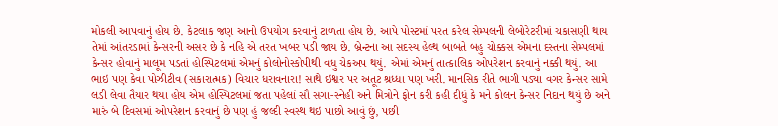મોકલી આપવાનું હોય છે. કેટલાક જણ આનો ઉપયોગ કરવાનું ટાળતા હોય છે. આપે પોસ્ટમાં પરત કરેલ સેમ્પલની લેબોરેટરીમાં ચકાસણી થાય તેમાં આંતરડામાં કેન્સરની અસર છે કે નહિ એ તરત ખબર પડી જાય છે. બ્રેન્ટના આ સદસ્ય હેલ્થ બાબતે બહુ ચોક્કસ એમના દસ્તના સેમ્પલમાં કેન્સર હોવાનું માલૂમ પડતાં હોસ્પિટલમાં એમનું કોલોનોસ્કોપીથી વધુ ચેકઅપ થયું. એમાં એમનું તાત્કાલિક ઓપરેશન કરવાનું નક્કી થયું. આ ભાઇ પણ કેવા પોઝીટીવ (સકારાત્મક) વિચાર ધરાવનારા! સાથે ઇશ્વર પર અતૂટ શ્રધ્ધા પણ ખરી. માનસિક રીતે ભાગી પડ્યા વગર કેન્સર સામે લડી લેવા તૈયાર થયા હોય એમ હોસ્પિટલમાં જતા પહેલાં સૌ સગા-સ્નેહી અને મિત્રોને ફોન કરી કહી દીધું કે મને કોલન કેન્સર નિદાન થયું છે અને મારું બે દિવસમાં ઓપરેશન કરવાનું છે પણ હું જલ્દી સ્વસ્થ થઇ પાછો આવું છું, પછી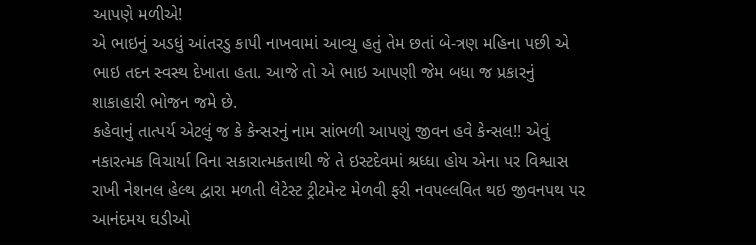આપણે મળીએ!
એ ભાઇનું અડધું આંતરડુ કાપી નાખવામાં આવ્યુ હતું તેમ છતાં બે-ત્રણ મહિના પછી એ ભાઇ તદન સ્વસ્થ દેખાતા હતા. આજે તો એ ભાઇ આપણી જેમ બધા જ પ્રકારનું શાકાહારી ભોજન જમે છે.
કહેવાનું તાત્પર્ય એટલું જ કે કેન્સરનું નામ સાંભળી આપણું જીવન હવે કેન્સલ!! એવું નકારત્મક વિચાર્યા વિના સકારાત્મકતાથી જે તે ઇસ્ટદેવમાં શ્રધ્ધા હોય એના પર વિશ્વાસ રાખી નેશનલ હેલ્થ દ્વારા મળતી લેટેસ્ટ ટ્રીટમેન્ટ મેળવી ફરી નવપલ્લવિત થઇ જીવનપથ પર આનંદમય ઘડીઓ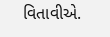વિતાવીએ.